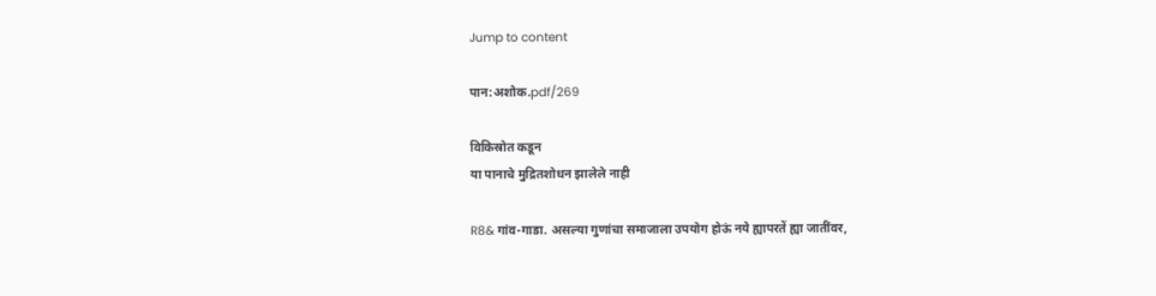Jump to content

पान:अशोक.pdf/269

विकिस्रोत कडून
या पानाचे मुद्रितशोधन झालेले नाही

R8& गांव-गाडा. असल्या गुणांचा समाजाला उपयोग होऊं नये ह्यापरतें ह्या जातींवर,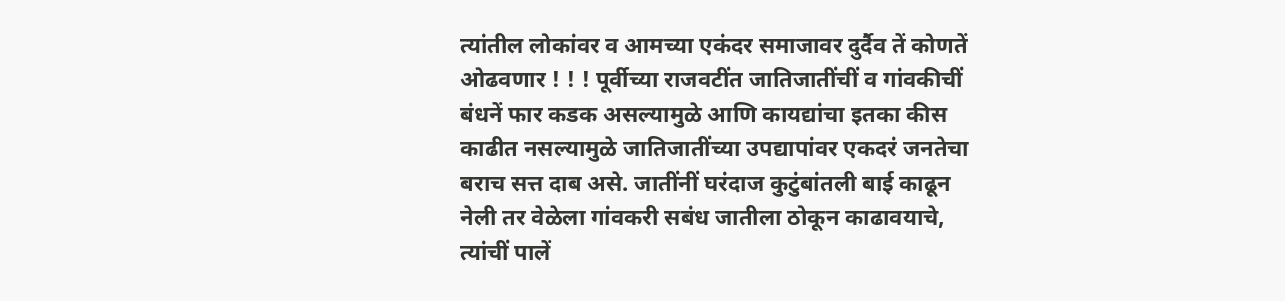त्यांतील लोकांवर व आमच्या एकंदर समाजावर दुर्दैव तें कोणतें ओढवणार ! ! ! पूर्वीच्या राजवटींत जातिजातींचीं व गांवकीचीं बंधनें फार कडक असल्यामुळे आणि कायद्यांचा इतका कीस काढीत नसल्यामुळे जातिजातींच्या उपद्यापांवर एकदरं जनतेचा बराच सत्त दाब असे. जातींनीं घरंदाज कुटुंबांतली बाई काढून नेली तर वेळेला गांवकरी सबंध जातीला ठोकून काढावयाचे, त्यांचीं पालें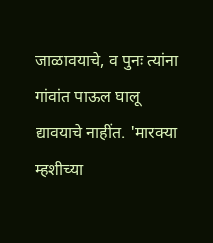जाळावयाचे, व पुनः त्यांना गांवांत पाऊल घालू द्यावयाचे नाहींत. 'मारक्या म्हशीच्या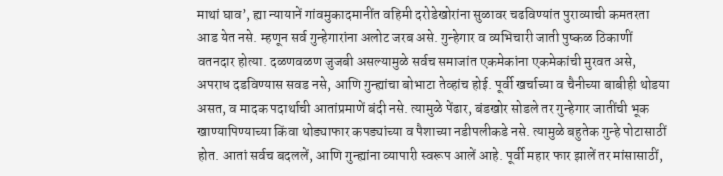माथां घाव’, ह्या न्यायानें गांवमुकादमानींत वहिमी दरोडेखोरांना सुळावर चढविण्यांत पुराव्याची कमतरता आड येत नसे. म्हणून सर्व गुन्हेगारांना अलोट जरब असे. गुन्हेगार व व्यभिचारी जाती पुष्कळ ठिकाणीं वतनदार होत्या. दळणवळण जुजबी असल्यामुळे सर्वच समाजांत एकमेकांना एकमेकांची मुरवत असे, अपराध दडविण्यास सवड नसे, आणि गुन्ह्यांचा बोभाटा तेव्हांच होई. पूर्वी खर्चाच्या व चैनीच्या बाबीही थोडया असत, व मादक पदार्थाची आतांप्रमाणें बंदी नसे. त्यामुळे पेंढार, बंडखोर सोडले तर गुन्हेगार जातींची भूक खाण्यापिण्याच्या किंवा थोड्याफार कपड्यांच्या व पैशाच्या नडीपलीकडे नसे. त्यामुळे बहुतेक गुन्हे पोटासाठीं होत. आतां सर्वच बदललें, आणि गुन्ह्यांना व्यापारी स्वरूप आलें आहे. पूर्वी महार फार झालें तर मांसासाठीं,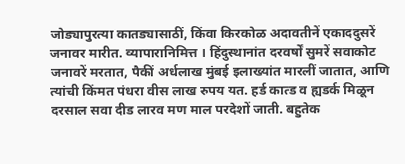जोड्यापुरत्या कातड्यासाठीं, किंवा किरकोळ अदावतीनें एकाददुसरें जनावर मारीत. व्यापारानिमित्त । हिंदुस्थानांत दरवर्षों सुमरें सवाकोट जनावरें मरतात, पैकीं अर्धलाख मुंबई इलाख्यांत मारलीं जातात, आणि त्यांची किंमत पंधरा वीस लाख रुपय यत. हर्ड कात्ड व ह्यडर्क मिळून दरसाल सवा दीड लारव मण माल परदेशों जाती. बहुतेक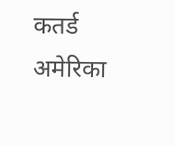कतर्ड अमेरिका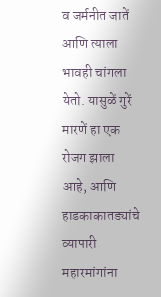व जर्मनीत जातें आणि त्याला भावही चांगला येतो. यासुळें गुरें मारणें हा एक रोजग झाला आहे, आणि हाडकाकातड्यांचे व्यापारी महारमांगांना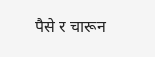पैसे र चारून